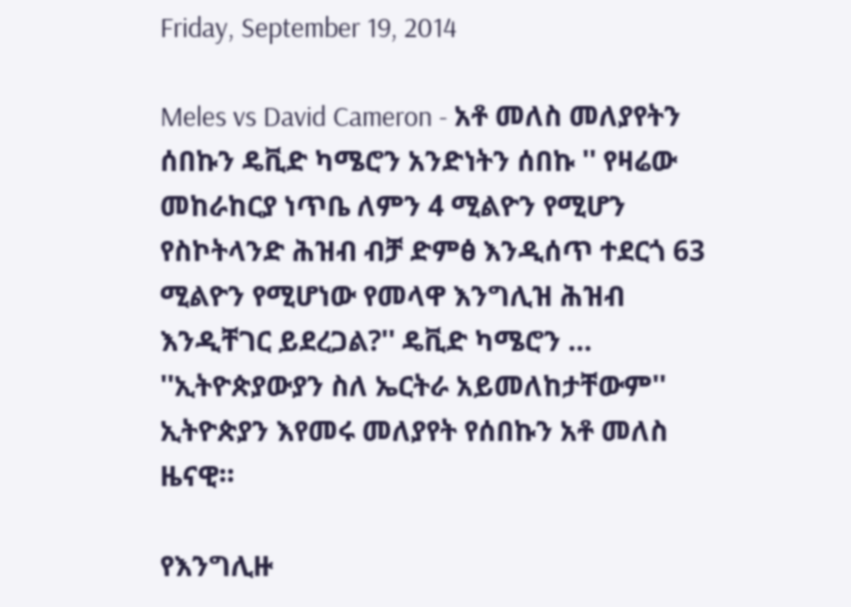Friday, September 19, 2014

Meles vs David Cameron - አቶ መለስ መለያየትን ሰበኩን ዴቪድ ካሜሮን አንድነትን ሰበኩ '' የዛሬው መከራከርያ ነጥቤ ለምን 4 ሚልዮን የሚሆን የስኮትላንድ ሕዝብ ብቻ ድምፅ እንዲሰጥ ተደርጎ 63 ሚልዮን የሚሆነው የመላዋ እንግሊዝ ሕዝብ እንዲቸገር ይደረጋል?'' ዴቪድ ካሜሮን ... ''ኢትዮጵያውያን ስለ ኤርትራ አይመለከታቸውም'' ኢትዮጵያን እየመሩ መለያየት የሰበኩን አቶ መለስ ዜናዊ።

የእንግሊዙ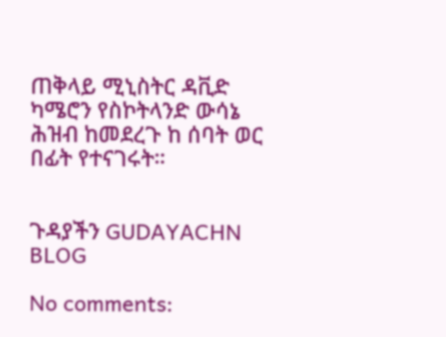ጠቅላይ ሚኒስትር ዳቪድ ካሜሮን የስኮትላንድ ውሳኔ ሕዝብ ከመደረጉ ከ ሰባት ወር በፊት የተናገሩት።


ጉዳያችን GUDAYACHN BLOG

No comments: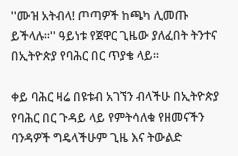''ሙዝ አትብላ! ጦጣዎች ከጫካ ሊመጡ ይችላሉ።'' ዓይነቱ የጀዋር ጊዜው ያለፈበት ትንተና በኢትዮጵያ የባሕር በር ጥያቄ ላይ።

ቀይ ባሕር ዛሬ በዩቱብ አገኘን ብላችሁ በኢትዮጵያ የባሕር በር ጉዳይ ላይ የምትሳለቁ የዘመናችን ባንዳዎች ግዴላችሁም ጊዜ እና ትውልድ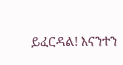ይፈርዳል! እናንተን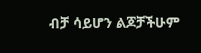ብቻ ሳይሆን ልጆቻችሁም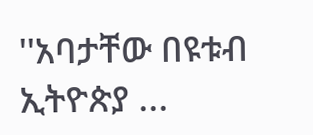''አባታቸው በዩቱብ ኢትዮጵያ ...